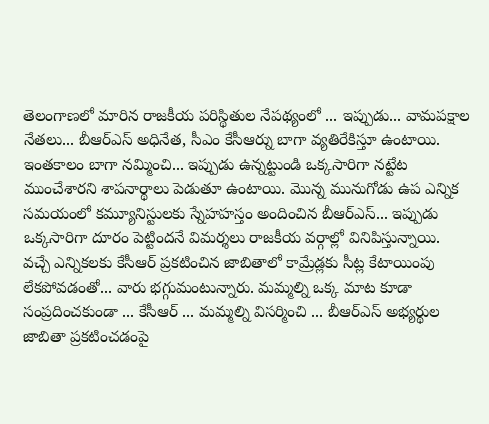తెలంగాణలో మారిన రాజకీయ పరిస్థితుల నేపథ్యంలో ... ఇప్పుడు... వామపక్షాల నేతలు... బీఆర్ఎస్ అధినేత, సీఎం కేసీఆర్ను బాగా వ్యతిరేకిస్తూ ఉంటాయి. ఇంతకాలం బాగా నమ్మించి... ఇప్పుడు ఉన్నట్టుండి ఒక్కసారిగా నట్టేట ముంచేశారని శాపనార్థాలు పెడుతూ ఉంటాయి. మొన్న మునుగోడు ఉప ఎన్నిక సమయంలో కమ్యూనిస్టులకు స్నేహహస్తం అందించిన బీఆర్ఎస్... ఇప్పుడు ఒక్కసారిగా దూరం పెట్టిందనే విమర్శలు రాజకీయ వర్గాల్లో వినిపిస్తున్నాయి.
వచ్చే ఎన్నికలకు కేసీఆర్ ప్రకటించిన జాబితాలో కామ్రేడ్లకు సీట్ల కేటాయింపు లేకపోవడంతో... వారు భగ్గుమంటున్నారు. మమ్మల్ని ఒక్క మాట కూడా సంప్రదించకుండా ... కేసీఆర్ ... మమ్మల్ని విసర్మించి ... బీఆర్ఎస్ అభ్యర్థుల జాబితా ప్రకటించడంపై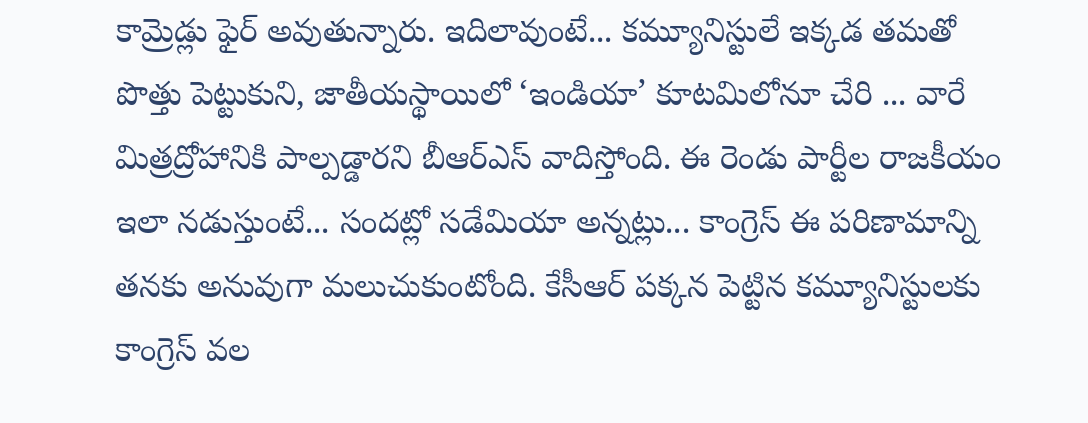కామ్రెడ్లు ఫైర్ అవుతున్నారు. ఇదిలావుంటే... కమ్యూనిస్టులే ఇక్కడ తమతో పొత్తు పెట్టుకుని, జాతీయస్థాయిలో ‘ఇండియా’ కూటమిలోనూ చేరి ... వారే మిత్రద్రోహానికి పాల్పడ్డారని బీఆర్ఎస్ వాదిస్తోంది. ఈ రెండు పార్టీల రాజకీయం ఇలా నడుస్తుంటే... సందట్లో సడేమియా అన్నట్లు... కాంగ్రెస్ ఈ పరిణామాన్ని తనకు అనువుగా మలుచుకుంటోంది. కేసీఆర్ పక్కన పెట్టిన కమ్యూనిస్టులకు కాంగ్రెస్ వల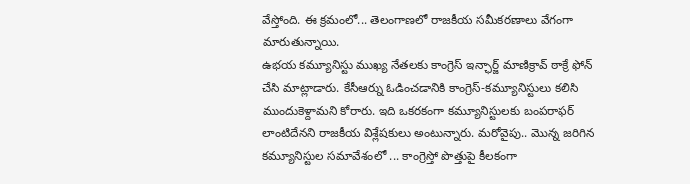వేస్తోంది. ఈ క్రమంలో... తెలంగాణలో రాజకీయ సమీకరణాలు వేగంగా మారుతున్నాయి.
ఉభయ కమ్యూనిస్టు ముఖ్య నేతలకు కాంగ్రెస్ ఇన్ఛార్జ్ మాణిక్రావ్ ఠాక్రే ఫోన్ చేసి మాట్లాడారు. కేసీఆర్ను ఓడించడానికి కాంగ్రెస్-కమ్యూనిస్టులు కలిసి ముందుకెళ్దామని కోరారు. ఇది ఒకరకంగా కమ్యూనిస్టులకు బంపరాఫర్ లాంటిదేనని రాజకీయ విశ్లేషకులు అంటున్నారు. మరోవైపు.. మొన్న జరిగిన కమ్యూనిస్టుల సమావేశంలో ... కాంగ్రెస్తో పొత్తుపై కీలకంగా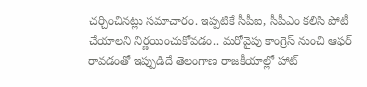చర్చించినట్లు సమాచారం. ఇప్పటికే సీపీఐ, సీపీఎం కలిసి పోటీ చేయాలని నిర్ణయించుకోవడం.. మరోవైపు కాంగ్రెస్ నుంచి ఆఫర్ రావడంతో ఇప్పుడిదే తెలంగాణ రాజకీయాల్లో హాట్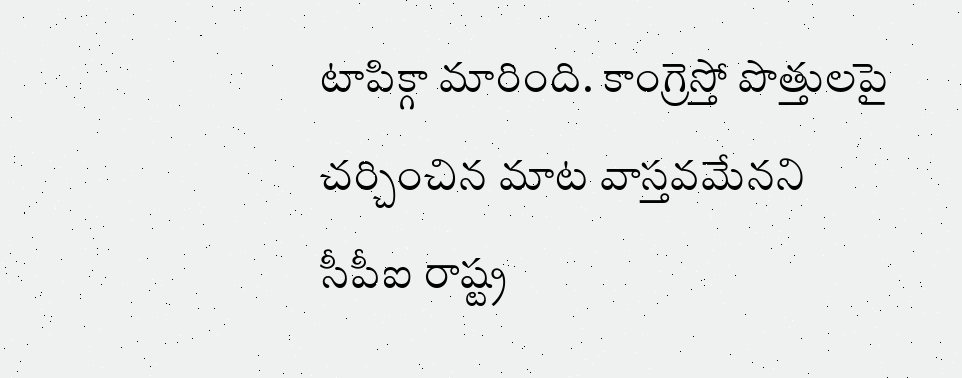టాపిక్గా మారింది. కాంగ్రెస్తో పొత్తులపై చర్చించిన మాట వాస్తవమేనని సీపీఐ రాష్ట్ర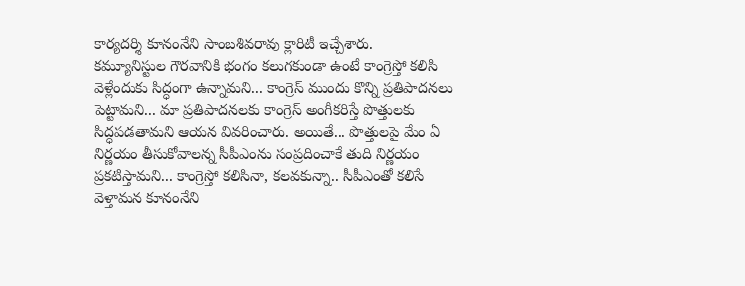కార్యదర్శి కూనంనేని సాంబశివరావు క్లారిటీ ఇచ్చేశారు.
కమ్యూనిస్టుల గౌరవానికి భంగం కలుగకుండా ఉంటే కాంగ్రెస్తో కలిసి వెళ్లేందుకు సిద్ధంగా ఉన్నామని... కాంగ్రెస్ ముందు కొన్ని ప్రతిపాదనలు పెట్టామని... మా ప్రతిపాదనలకు కాంగ్రెస్ అంగీకరిస్తే పొత్తులకు సిద్ధపడతామని ఆయన వివరించారు. అయితే... పొత్తులపై మేం ఏ నిర్ణయం తీసుకోవాలన్న సీపీఎంను సంప్రదించాకే తుది నిర్ణయం ప్రకటిస్తామని... కాంగ్రెస్తో కలిసినా, కలవకున్నా.. సీపీఎంతో కలిసే వెళ్తామన కూనంనేని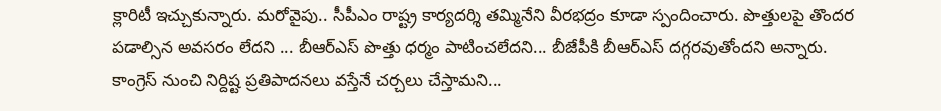క్లారిటీ ఇచ్చుకున్నారు. మరోవైపు.. సీపీఎం రాష్ట్ర కార్యదర్శి తమ్మినేని వీరభద్రం కూడా స్పందించారు. పొత్తులపై తొందర పడాల్సిన అవసరం లేదని ... బీఆర్ఎస్ పొత్తు ధర్మం పాటించలేదని... బీజేపీకి బీఆర్ఎస్ దగ్గరవుతోందని అన్నారు. కాంగ్రెస్ నుంచి నిర్దిష్ట ప్రతిపాదనలు వస్తేనే చర్చలు చేస్తామని...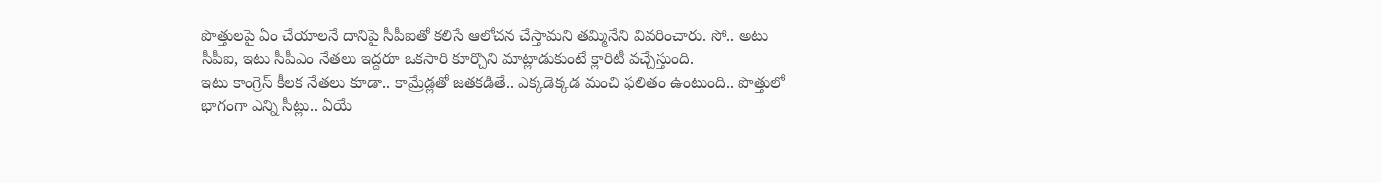పొత్తులపై ఏం చేయాలనే దానిపై సీపీఐతో కలిసే ఆలోచన చేస్తామని తమ్మినేని వివరించారు. సో.. అటు సీపీఐ, ఇటు సీపీఎం నేతలు ఇద్దరూ ఒకసారి కూర్చొని మాట్లాడుకుంటే క్లారిటీ వచ్చేస్తుంది.
ఇటు కాంగ్రెస్ కీలక నేతలు కూడా.. కామ్రేడ్లతో జతకడితే.. ఎక్కడెక్కడ మంచి ఫలితం ఉంటుంది.. పొత్తులో భాగంగా ఎన్ని సీట్లు.. ఏయే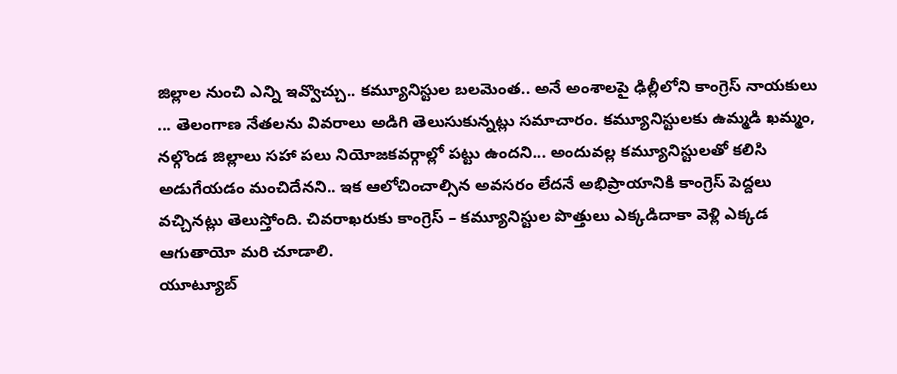జిల్లాల నుంచి ఎన్ని ఇవ్వొచ్చు.. కమ్యూనిస్టుల బలమెంత.. అనే అంశాలపై ఢిల్లీలోని కాంగ్రెస్ నాయకులు ... తెలంగాణ నేతలను వివరాలు అడిగి తెలుసుకున్నట్లు సమాచారం. కమ్యూనిస్టులకు ఉమ్మడి ఖమ్మం, నల్గొండ జిల్లాలు సహా పలు నియోజకవర్గాల్లో పట్టు ఉందని... అందువల్ల కమ్యూనిస్టులతో కలిసి అడుగేయడం మంచిదేనని.. ఇక ఆలోచించాల్సిన అవసరం లేదనే అభిప్రాయానికి కాంగ్రెస్ పెద్దలు వచ్చినట్లు తెలుస్తోంది. చివరాఖరుకు కాంగ్రెస్ – కమ్యూనిస్టుల పొత్తులు ఎక్కడిదాకా వెళ్లి ఎక్కడ ఆగుతాయో మరి చూడాలి.
యూట్యూబ్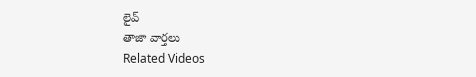లైవ్
తాజా వార్తలు
Related Videos